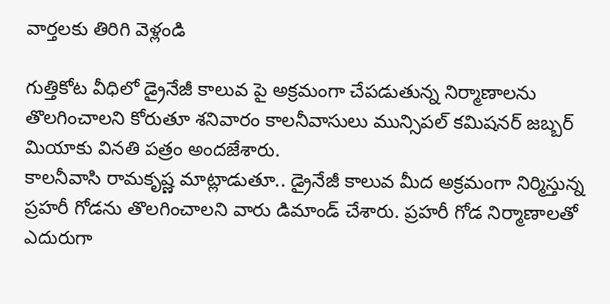వార్తలకు తిరిగి వెళ్లండి

గుత్తికోట వీధిలో డ్రైనేజీ కాలువ పై అక్రమంగా చేపడుతున్న నిర్మాణాలను తొలగించాలని కోరుతూ శనివారం కాలనీవాసులు మున్సిపల్ కమిషనర్ జబ్బర్ మియాకు వినతి పత్రం అందజేశారు.
కాలనీవాసి రామకృష్ణ మాట్లాడుతూ.. డ్రైనేజీ కాలువ మీద అక్రమంగా నిర్మిస్తున్న ప్రహరీ గోడను తొలగించాలని వారు డిమాండ్ చేశారు. ప్రహరీ గోడ నిర్మాణాలతో ఎదురుగా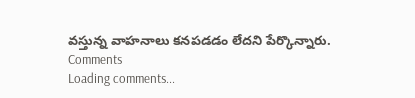వస్తున్న వాహనాలు కనపడడం లేదని పేర్కొన్నారు.
Comments
Loading comments...